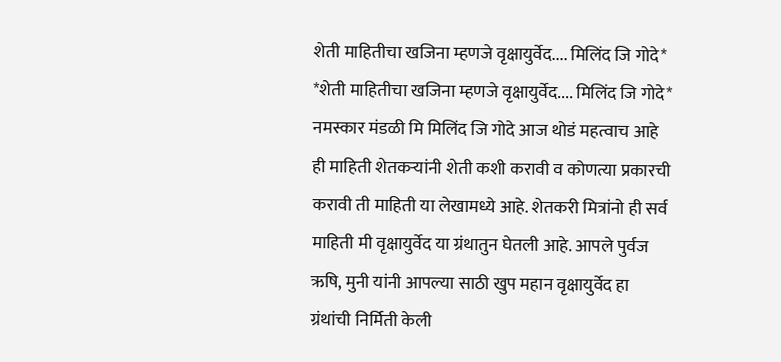शेती माहितीचा खजिना म्हणजे वृक्षायुर्वेद.... मिलिंद जि गोदे*
*शेती माहितीचा खजिना म्हणजे वृक्षायुर्वेद.... मिलिंद जि गोदे* नमस्कार मंडळी मि मिलिंद जि गोदे आज थोडं महत्वाच आहे ही माहिती शेतकऱ्यांनी शेती कशी करावी व कोणत्या प्रकारची करावी ती माहिती या लेखामध्ये आहे. शेतकरी मित्रांनो ही सर्व माहिती मी वृक्षायुर्वेद या ग्रंथातुन घेतली आहे. आपले पुर्वज ऋषि, मुनी यांनी आपल्या साठी खुप महान वृक्षायुर्वेद हा ग्रंथांची निर्मिती केली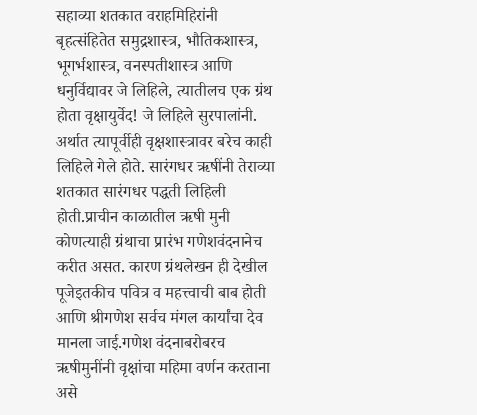सहाव्या शतकात वराहमिहिरांनी बृहत्संहितेत समुद्रशास्त्र, भौतिकशास्त्र, भूगर्भशास्त्र, वनस्पतीशास्त्र आणि धनुर्विद्यावर जे लिहिले, त्यातीलच एक ग्रंथ होता वृक्षायुर्वेद! जे लिहिले सुरपालांनी. अर्थात त्यापूर्वीही वृक्षशास्त्रावर बरेच काही लिहिले गेले होते. सारंगधर ऋषींनी तेराव्या शतकात सारंगधर पद्धती लिहिली होती.प्राचीन काळातील ऋषी मुनी कोणत्याही ग्रंथाचा प्रारंभ गणेशवंदनानेच करीत असत. कारण ग्रंथलेखन ही देखील पूजेइतकीच पवित्र व महत्त्वाची बाब होती आणि श्रीगणेश सर्वच मंगल कार्यांचा देव मानला जाई.गणेश वंदनाबरोबरच ऋषीमुनींनी वृक्षांचा महिमा वर्णन करताना असे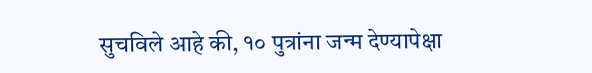सुचविले आहे की, १० पुत्रांना जन्म देण्यापेक्षा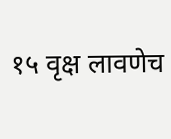१५ वृक्ष लावणेच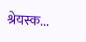श्रेयस्क...